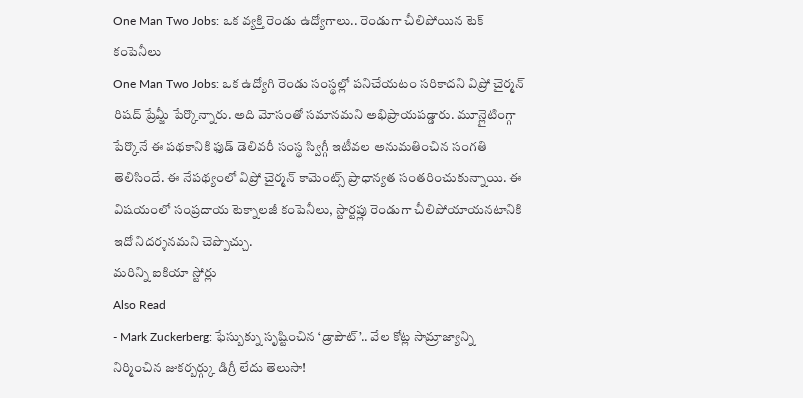One Man Two Jobs: ఒక వ్యక్తి రెండు ఉద్యోగాలు.. రెండుగా చీలిపోయిన టెక్ కంపెనీలు
One Man Two Jobs: ఒక ఉద్యోగి రెండు సంస్థల్లో పనిచేయటం సరికాదని విప్రో చైర్మన్ రిషద్ ప్రేమ్జీ పేర్కొన్నారు. అది మోసంతో సమానమని అభిప్రాయపడ్డారు. మూన్లైటింగ్గా పేర్కొనే ఈ పథకానికి ఫుడ్ డెలివరీ సంస్థ స్విగ్గీ ఇటీవల అనుమతించిన సంగతి తెలిసిందే. ఈ నేపథ్యంలో విప్రో చైర్మన్ కామెంట్స్ ప్రాధాన్యత సంతరించుకున్నాయి. ఈ విషయంలో సంప్రదాయ టెక్నాలజీ కంపెనీలు, స్టార్టప్లు రెండుగా చీలిపోయాయనటానికి ఇదో నిదర్శనమని చెప్పొచ్చు.
మరిన్ని ఐకియా స్టోర్లు
Also Read
- Mark Zuckerberg: ఫేస్బుక్ను సృష్టించిన ‘డ్రాపౌట్’.. వేల కోట్ల సామ్రాజ్యాన్ని నిర్మించిన జుకర్బర్గ్కు డిగ్రీ లేదు తెలుసా!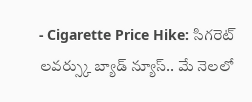- Cigarette Price Hike: సిగరెట్ లవర్స్కు బ్యాడ్ న్యూస్.. మే నెలలో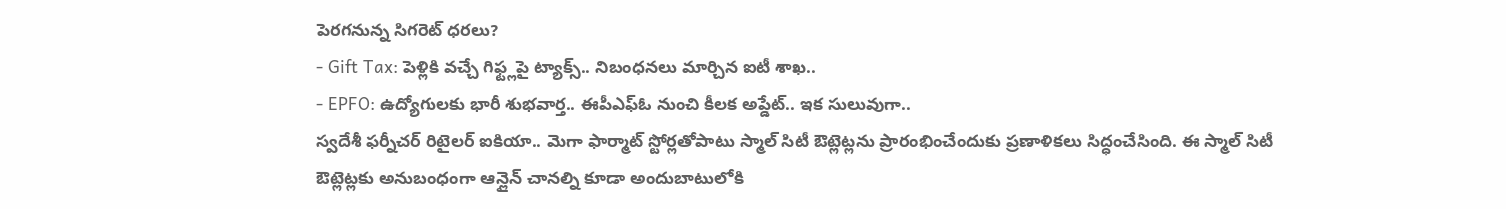పెరగనున్న సిగరెట్ ధరలు?
- Gift Tax: పెళ్లికి వచ్చే గిఫ్ట్లపై ట్యాక్స్.. నిబంధనలు మార్చిన ఐటీ శాఖ..
- EPFO: ఉద్యోగులకు భారీ శుభవార్త.. ఈపీఎఫ్ఓ నుంచి కీలక అప్డేట్.. ఇక సులువుగా..
స్వదేశీ ఫర్నీచర్ రిటైలర్ ఐకియా.. మెగా ఫార్మాట్ స్టోర్లతోపాటు స్మాల్ సిటీ ఔట్లెట్లను ప్రారంభించేందుకు ప్రణాళికలు సిద్ధంచేసింది. ఈ స్మాల్ సిటీ ఔట్లెట్లకు అనుబంధంగా ఆన్లైన్ చానల్ని కూడా అందుబాటులోకి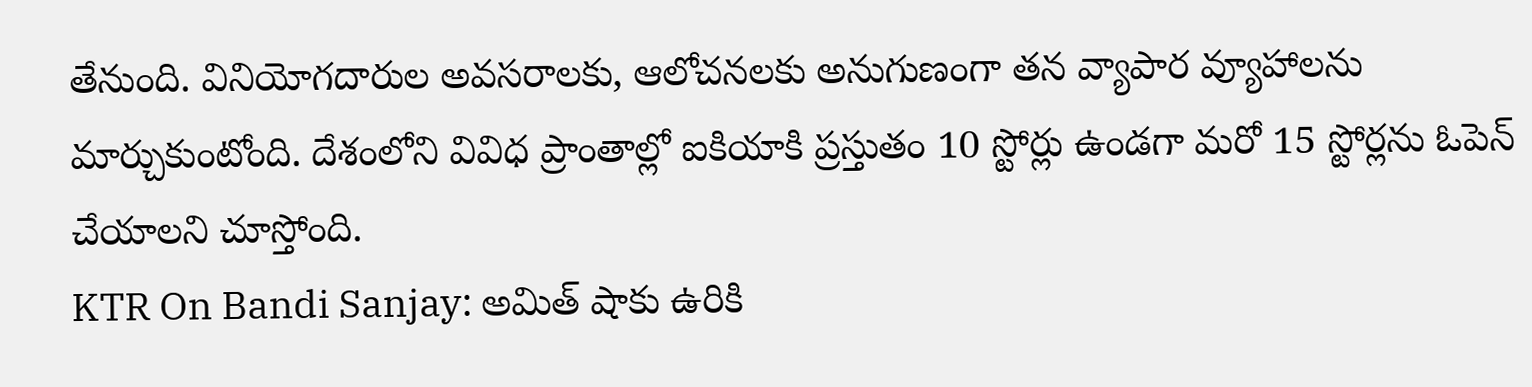తేనుంది. వినియోగదారుల అవసరాలకు, ఆలోచనలకు అనుగుణంగా తన వ్యాపార వ్యూహాలను మార్చుకుంటోంది. దేశంలోని వివిధ ప్రాంతాల్లో ఐకియాకి ప్రస్తుతం 10 స్టోర్లు ఉండగా మరో 15 స్టోర్లను ఓపెన్ చేయాలని చూస్తోంది.
KTR On Bandi Sanjay: అమిత్ షాకు ఉరికి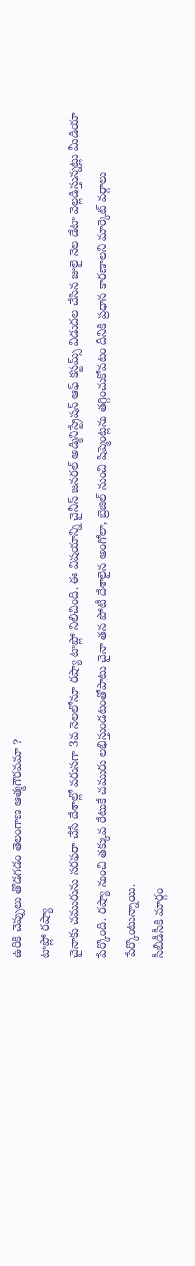ఉరికి చెప్పులు తొడగడం తెలంగాణ ఆత్మగౌరవమా ?
టాప్లో రష్యా
చైనాకు చమురును సరఫరా చేసే దేశాల్లో వరుసగా 3వ నెలలోనూ రష్యా టాప్లో నిలిచింది. ఈ విషయాన్ని చైనీస్ జనరల్ అడ్మినిస్ట్రేషన్ ఆఫ్ కస్టమ్స్ విడుదల చేసిన జులై నెల డేటా వెల్లడిస్తున్నట్లు మీడియా పేర్కొంది. రష్యా నుంచి తక్కువ రేటుకే చమురు లభిస్తుండటంతోపాటు చైనా తన పోటీ దేశాలైన అంగోలా, బ్రెజిల్ నుంచి షిప్మెంట్లను తగ్గించుకోవటం దీనికి ప్రధాన కారణాలని మార్కెట్ వర్గాలు పేర్కొంటున్నాయి.
సీబీడీసీకి మార్గం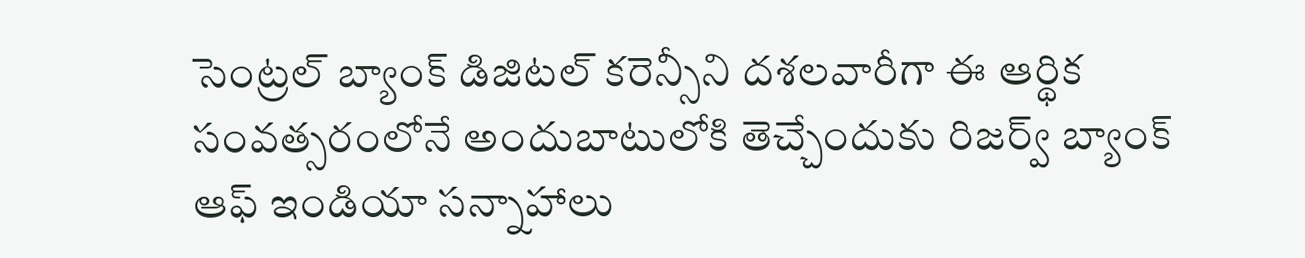సెంట్రల్ బ్యాంక్ డిజిటల్ కరెన్సీని దశలవారీగా ఈ ఆర్థిక సంవత్సరంలోనే అందుబాటులోకి తెచ్చేందుకు రిజర్వ్ బ్యాంక్ ఆఫ్ ఇండియా సన్నాహాలు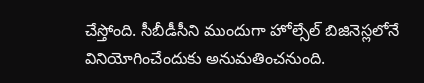చేస్తోంది. సీబీడీసీని ముందుగా హోల్సేల్ బిజినెస్లలోనే వినియోగించేందుకు అనుమతించనుంది.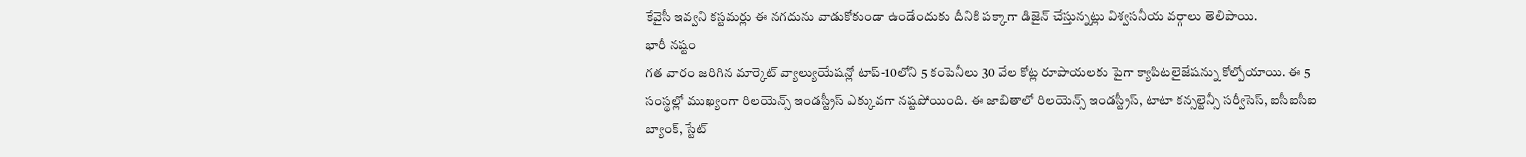కేవైసీ ఇవ్వని కస్టమర్లు ఈ నగదును వాడుకోకుండా ఉండేందుకు దీనికి పక్కాగా డిజైన్ చేస్తున్నట్లు విశ్వసనీయ వర్గాలు తెలిపాయి.
భారీ నష్టం
గత వారం జరిగిన మార్కెట్ వ్యాల్యుయేషన్లో టాప్-10లోని 5 కంపెనీలు 30 వేల కోట్ల రూపాయలకు పైగా క్యాపిటలైజేషన్ను కోల్పోయాయి. ఈ 5 సంస్థల్లో ముఖ్యంగా రిలయెన్స్ ఇండస్ట్రీస్ ఎక్కువగా నష్టపోయింది. ఈ జాబితాలో రిలయెన్స్ ఇండస్ట్రీస్, టాటా కన్సల్టెన్సీ సర్వీసెస్, ఐసీఐసీఐ బ్యాంక్, స్టేట్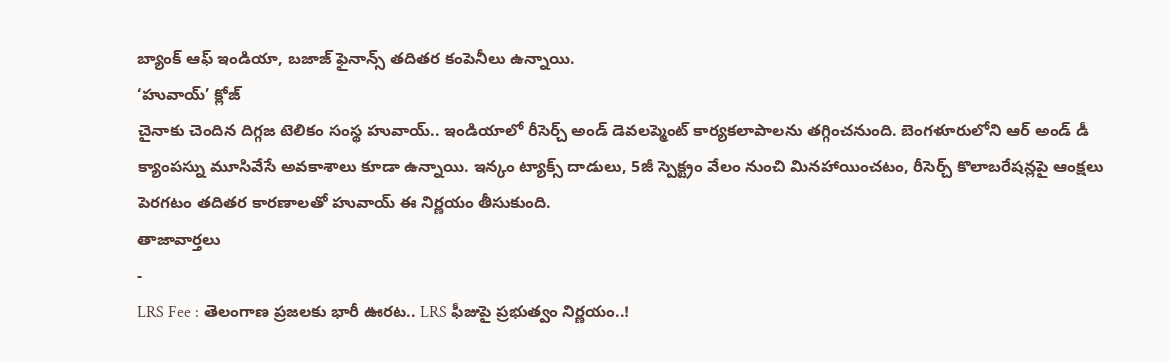బ్యాంక్ ఆఫ్ ఇండియా, బజాజ్ ఫైనాన్స్ తదితర కంపెనీలు ఉన్నాయి.
‘హువాయ్’ క్లోజ్
చైనాకు చెందిన దిగ్గజ టెలికం సంస్థ హువాయ్.. ఇండియాలో రీసెర్చ్ అండ్ డెవలప్మెంట్ కార్యకలాపాలను తగ్గించనుంది. బెంగళూరులోని ఆర్ అండ్ డీ క్యాంపస్ను మూసివేసే అవకాశాలు కూడా ఉన్నాయి. ఇన్కం ట్యాక్స్ దాడులు, 5జీ స్పెక్ట్రం వేలం నుంచి మినహాయించటం, రీసెర్చ్ కొలాబరేషన్లపై ఆంక్షలు పెరగటం తదితర కారణాలతో హువాయ్ ఈ నిర్ణయం తీసుకుంది.
తాజావార్తలు
-
LRS Fee : తెలంగాణ ప్రజలకు భారీ ఊరట.. LRS ఫీజుపై ప్రభుత్వం నిర్ణయం..!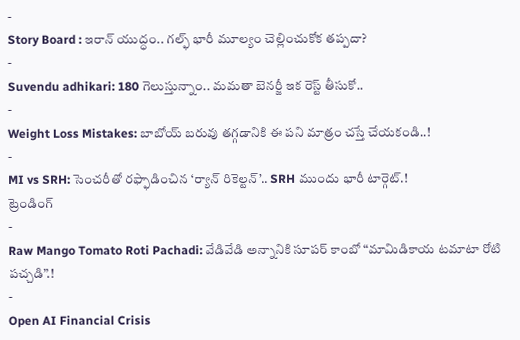-
Story Board : ఇరాన్ యుద్ధం.. గల్ఫ్ భారీ మూల్యం చెల్లించుకోక తప్పదా?
-
Suvendu adhikari: 180 గెలుస్తున్నాం.. మమతా బెనర్జీ ఇక రెస్ట్ తీసుకో..
-
Weight Loss Mistakes: బాబోయ్ బరువు తగ్గడానికి ఈ పని మాత్రం చస్తే చేయకండి..!
-
MI vs SRH: సెంచరీతో రఫ్ఫాడించిన ‘ర్యాన్ రికెల్టన్’.. SRH ముందు భారీ టార్గెట్.!
ట్రెండింగ్
-
Raw Mango Tomato Roti Pachadi: వేడివేడి అన్నానికి సూపర్ కాంబో “మామిడికాయ టమాటా రోటి పచ్చడి”.!
-
Open AI Financial Crisis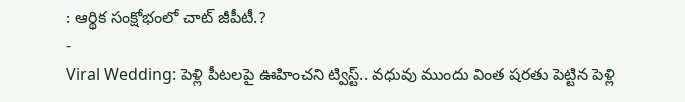: ఆర్థిక సంక్షోభంలో చాట్ జీపీటీ.?
-
Viral Wedding: పెళ్లి పీటలపై ఊహించని ట్విస్ట్.. వధువు ముందు వింత షరతు పెట్టిన పెళ్లి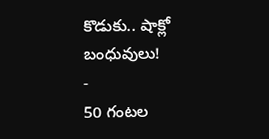కొడుకు.. షాక్లో బంధువులు!
-
50 గంటల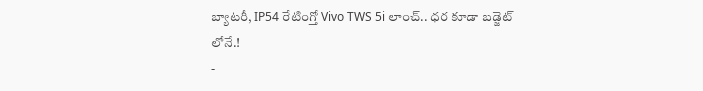బ్యాటరీ, IP54 రేటింగ్తో Vivo TWS 5i లాంచ్.. ధర కూడా బడ్జెట్ లోనే.!
-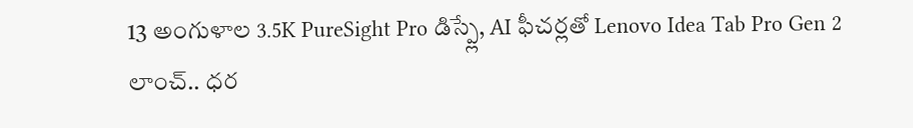13 అంగుళాల 3.5K PureSight Pro డిస్ప్లే, AI ఫీచర్లతో Lenovo Idea Tab Pro Gen 2 లాంచ్.. ధర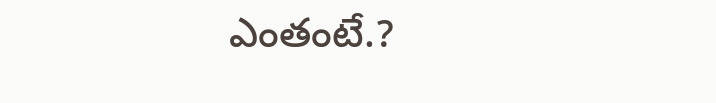ఎంతంటే.?